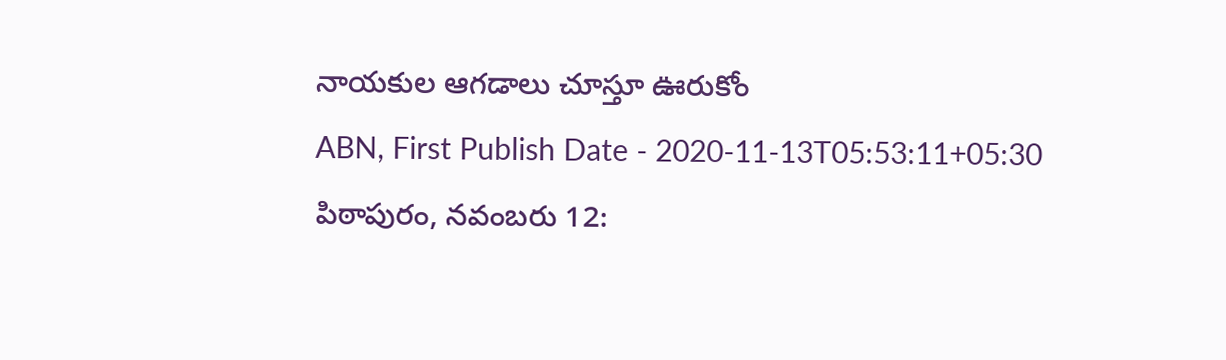నాయకుల ఆగడాలు చూస్తూ ఊరుకోం
ABN, First Publish Date - 2020-11-13T05:53:11+05:30
పిఠాపురం, నవంబరు 12: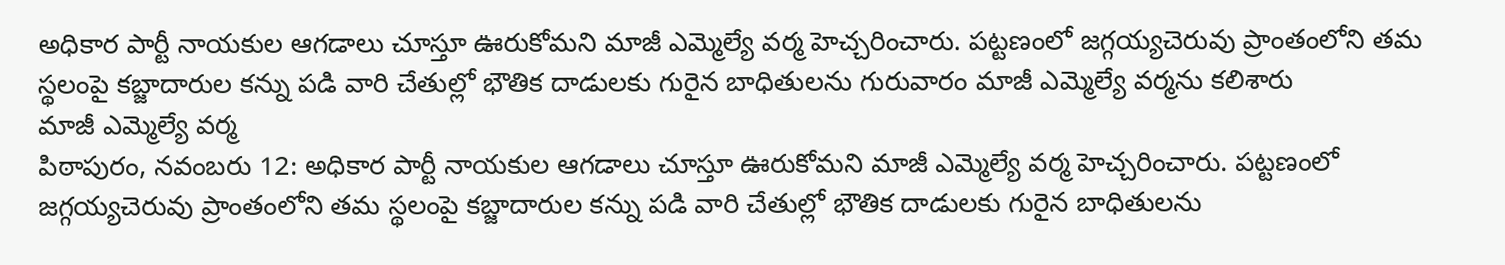అధికార పార్టీ నాయకుల ఆగడాలు చూస్తూ ఊరుకోమని మాజీ ఎమ్మెల్యే వర్మ హెచ్చరించారు. పట్టణంలో జగ్గయ్యచెరువు ప్రాంతంలోని తమ స్థలంపై కబ్జాదారుల కన్ను పడి వారి చేతుల్లో భౌతిక దాడులకు గురైన బాధితులను గురువారం మాజీ ఎమ్మెల్యే వర్మను కలిశారు
మాజీ ఎమ్మెల్యే వర్మ
పిఠాపురం, నవంబరు 12: అధికార పార్టీ నాయకుల ఆగడాలు చూస్తూ ఊరుకోమని మాజీ ఎమ్మెల్యే వర్మ హెచ్చరించారు. పట్టణంలో జగ్గయ్యచెరువు ప్రాంతంలోని తమ స్థలంపై కబ్జాదారుల కన్ను పడి వారి చేతుల్లో భౌతిక దాడులకు గురైన బాధితులను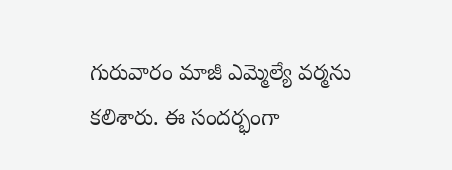గురువారం మాజీ ఎమ్మెల్యే వర్మను కలిశారు. ఈ సందర్భంగా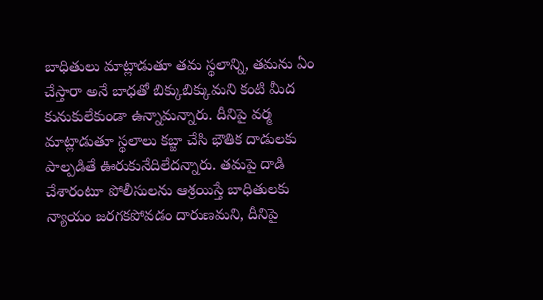బాధితులు మాట్లాడుతూ తమ స్థలాన్ని, తమను ఏం చేస్తారా అనే బాధతో బిక్కుబిక్కుమని కంటి మీద కునుకులేకుండా ఉన్నామన్నారు. దీనిపై వర్మ మాట్లాడుతూ స్థలాలు కబ్జా చేసి భౌతిక దాడులకు పాల్పడితే ఊరుకునేదిలేదన్నారు. తమపై దాడి చేశారంటూ పోలీసులను ఆశ్రయిస్తే బాధితులకు న్యాయం జరగకపోవడం దారుణమని, దీనిపై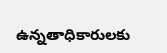ఉన్నతాధికారులకు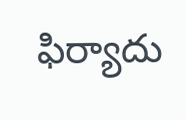ఫిర్యాదు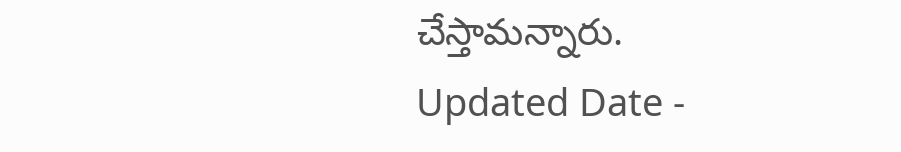చేస్తామన్నారు.
Updated Date -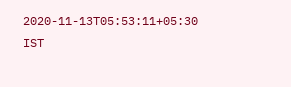2020-11-13T05:53:11+05:30 IST